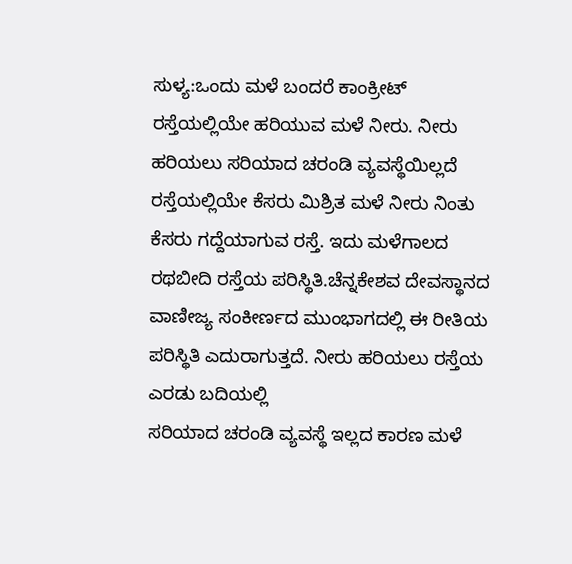ಸುಳ್ಯ:ಒಂದು ಮಳೆ ಬಂದರೆ ಕಾಂಕ್ರೀಟ್ ರಸ್ತೆಯಲ್ಲಿಯೇ ಹರಿಯುವ ಮಳೆ ನೀರು. ನೀರು ಹರಿಯಲು ಸರಿಯಾದ ಚರಂಡಿ ವ್ಯವಸ್ಥೆಯಿಲ್ಲದೆ ರಸ್ತೆಯಲ್ಲಿಯೇ ಕೆಸರು ಮಿಶ್ರಿತ ಮಳೆ ನೀರು ನಿಂತು ಕೆಸರು ಗದ್ದೆಯಾಗುವ ರಸ್ತೆ. ಇದು ಮಳೆಗಾಲದ ರಥಬೀದಿ ರಸ್ತೆಯ ಪರಿಸ್ಥಿತಿ.ಚೆನ್ನಕೇಶವ ದೇವಸ್ಥಾನದ ವಾಣೀಜ್ಯ ಸಂಕೀರ್ಣದ ಮುಂಭಾಗದಲ್ಲಿ ಈ ರೀತಿಯ ಪರಿಸ್ಥಿತಿ ಎದುರಾಗುತ್ತದೆ. ನೀರು ಹರಿಯಲು ರಸ್ತೆಯ ಎರಡು ಬದಿಯಲ್ಲಿ
ಸರಿಯಾದ ಚರಂಡಿ ವ್ಯವಸ್ಥೆ ಇಲ್ಲದ ಕಾರಣ ಮಳೆ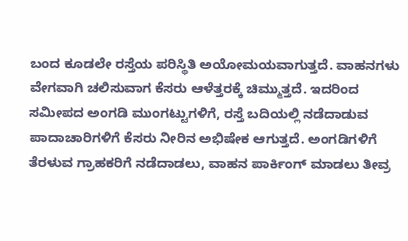ಬಂದ ಕೂಡಲೇ ರಸ್ತೆಯ ಪರಿಸ್ಥಿತಿ ಅಯೋಮಯವಾಗುತ್ತದೆ. ವಾಹನಗಳು ವೇಗವಾಗಿ ಚಲಿಸುವಾಗ ಕೆಸರು ಆಳೆತ್ತರಕ್ಕೆ ಚಿಮ್ಮುತ್ತದೆ. ಇದರಿಂದ ಸಮೀಪದ ಅಂಗಡಿ ಮುಂಗಟ್ಟುಗಳಿಗೆ, ರಸ್ತೆ ಬದಿಯಲ್ಲಿ ನಡೆದಾಡುವ ಪಾದಾಚಾರಿಗಳಿಗೆ ಕೆಸರು ನೀರಿನ ಅಭಿಷೇಕ ಆಗುತ್ತದೆ. ಅಂಗಡಿಗಳಿಗೆ ತೆರಳುವ ಗ್ರಾಹಕರಿಗೆ ನಡೆದಾಡಲು, ವಾಹನ ಪಾರ್ಕಿಂಗ್ ಮಾಡಲು ತೀವ್ರ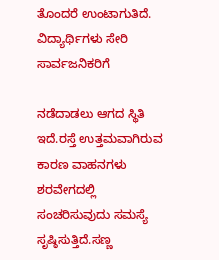ತೊಂದರೆ ಉಂಟಾಗುತಿದೆ. ವಿದ್ಯಾರ್ಥಿಗಳು ಸೇರಿ ಸಾರ್ವಜನಿಕರಿಗೆ

ನಡೆದಾಡಲು ಆಗದ ಸ್ಥಿತಿ ಇದೆ.ರಸ್ತೆ ಉತ್ತಮವಾಗಿರುವ ಕಾರಣ ವಾಹನಗಳು ಶರವೇಗದಲ್ಲಿ ಸಂಚರಿಸುವುದು ಸಮಸ್ಯೆ ಸೃಷ್ಠಿಸುತ್ತಿದೆ.ಸಣ್ಣ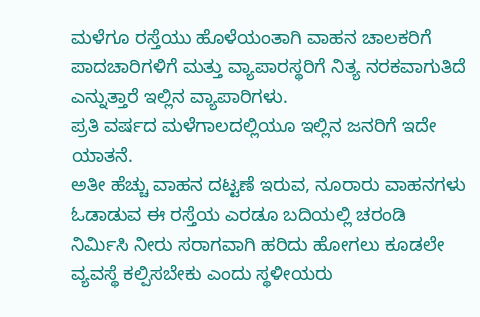ಮಳೆಗೂ ರಸ್ತೆಯು ಹೊಳೆಯಂತಾಗಿ ವಾಹನ ಚಾಲಕರಿಗೆ ಪಾದಚಾರಿಗಳಿಗೆ ಮತ್ತು ವ್ಯಾಪಾರಸ್ಥರಿಗೆ ನಿತ್ಯ ನರಕವಾಗುತಿದೆ ಎನ್ನುತ್ತಾರೆ ಇಲ್ಲಿನ ವ್ಯಾಪಾರಿಗಳು.
ಪ್ರತಿ ವರ್ಷದ ಮಳೆಗಾಲದಲ್ಲಿಯೂ ಇಲ್ಲಿನ ಜನರಿಗೆ ಇದೇ ಯಾತನೆ.
ಅತೀ ಹೆಚ್ಚು ವಾಹನ ದಟ್ಟಣೆ ಇರುವ, ನೂರಾರು ವಾಹನಗಳು ಓಡಾಡುವ ಈ ರಸ್ತೆಯ ಎರಡೂ ಬದಿಯಲ್ಲಿ ಚರಂಡಿ ನಿರ್ಮಿಸಿ ನೀರು ಸರಾಗವಾಗಿ ಹರಿದು ಹೋಗಲು ಕೂಡಲೇ ವ್ಯವಸ್ಥೆ ಕಲ್ಪಿಸಬೇಕು ಎಂದು ಸ್ಥಳೀಯರು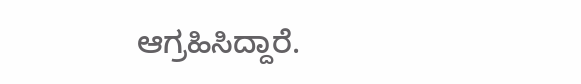ಆಗ್ರಹಿಸಿದ್ದಾರೆ.